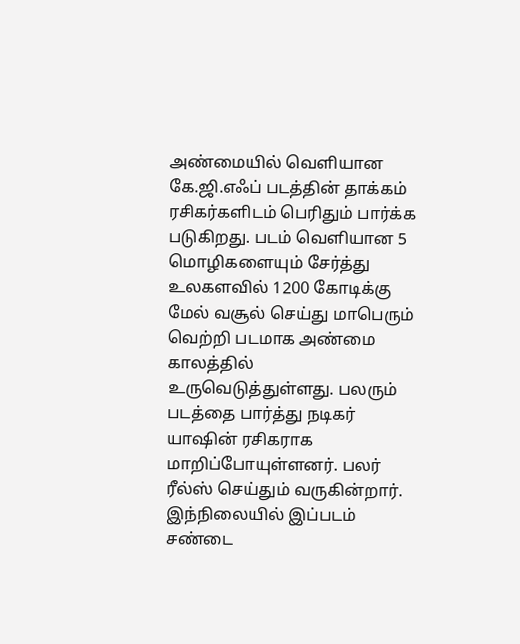அண்மையில் வெளியான கே.ஜி.எஃப் படத்தின் தாக்கம் ரசிகர்களிடம் பெரிதும் பார்க்க படுகிறது. படம் வெளியான 5 மொழிகளையும் சேர்த்து உலகளவில் 1200 கோடிக்கு மேல் வசூல் செய்து மாபெரும் வெற்றி படமாக அண்மை காலத்தில் உருவெடுத்துள்ளது. பலரும் படத்தை பார்த்து நடிகர் யாஷின் ரசிகராக மாறிப்போயுள்ளனர். பலர் ரீல்ஸ் செய்தும் வருகின்றார். இந்நிலையில் இப்படம் சண்டை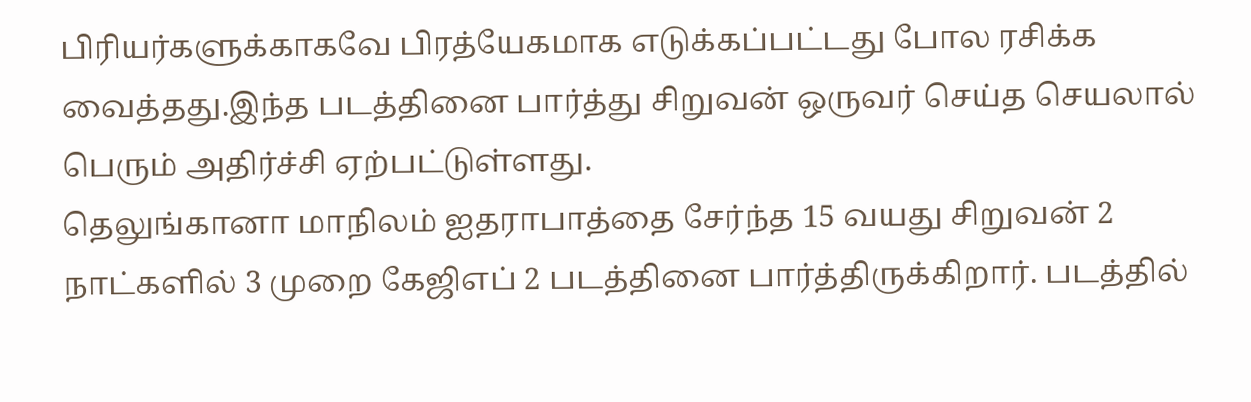பிரியர்களுக்காகவே பிரத்யேகமாக எடுக்கப்பட்டது போல ரசிக்க வைத்தது.இந்த படத்தினை பார்த்து சிறுவன் ஒருவர் செய்த செயலால் பெரும் அதிர்ச்சி ஏற்பட்டுள்ளது.
தெலுங்கானா மாநிலம் ஐதராபாத்தை சேர்ந்த 15 வயது சிறுவன் 2 நாட்களில் 3 முறை கேஜிஎப் 2 படத்தினை பார்த்திருக்கிறார். படத்தில்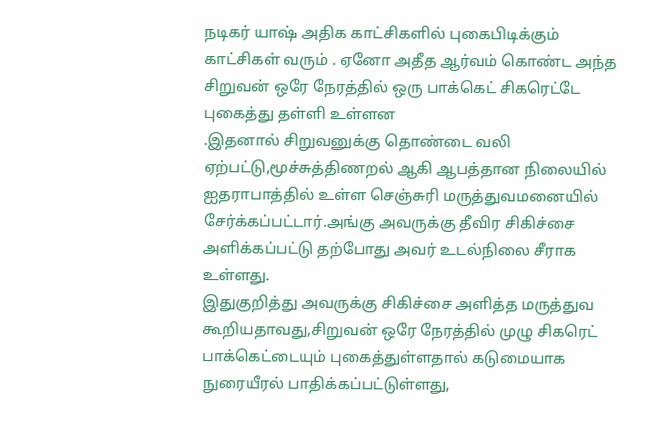நடிகர் யாஷ் அதிக காட்சிகளில் புகைபிடிக்கும் காட்சிகள் வரும் . ஏனோ அதீத ஆர்வம் கொண்ட அந்த சிறுவன் ஒரே நேரத்தில் ஒரு பாக்கெட் சிகரெட்டே புகைத்து தள்ளி உள்ளன
.இதனால் சிறுவனுக்கு தொண்டை வலி ஏற்பட்டு,மூச்சுத்திணறல் ஆகி ஆபத்தான நிலையில் ஐதராபாத்தில் உள்ள செஞ்சுரி மருத்துவமனையில் சேர்க்கப்பட்டார்.அங்கு அவருக்கு தீவிர சிகிச்சை அளிக்கப்பட்டு தற்போது அவர் உடல்நிலை சீராக உள்ளது.
இதுகுறித்து அவருக்கு சிகிச்சை அளித்த மருத்துவ கூறியதாவது,சிறுவன் ஒரே நேரத்தில் முழு சிகரெட் பாக்கெட்டையும் புகைத்துள்ளதால் கடுமையாக நுரையீரல் பாதிக்கப்பட்டுள்ளது,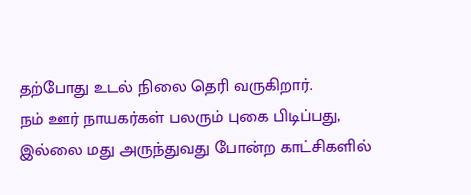தற்போது உடல் நிலை தெரி வருகிறார்.
நம் ஊர் நாயகர்கள் பலரும் புகை பிடிப்பது, இல்லை மது அருந்துவது போன்ற காட்சிகளில்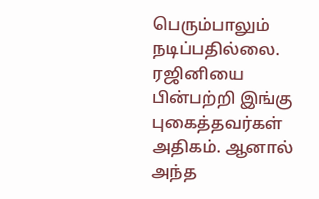பெரும்பாலும் நடிப்பதில்லை. ரஜினியை பின்பற்றி இங்கு புகைத்தவர்கள் அதிகம். ஆனால் அந்த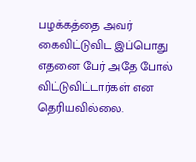பழக்கத்தை அவர் கைவிட்டுவிட இப்பொது எதனை பேர் அதே போல் விட்டுவிட்டார்கள் என தெரியவில்லை.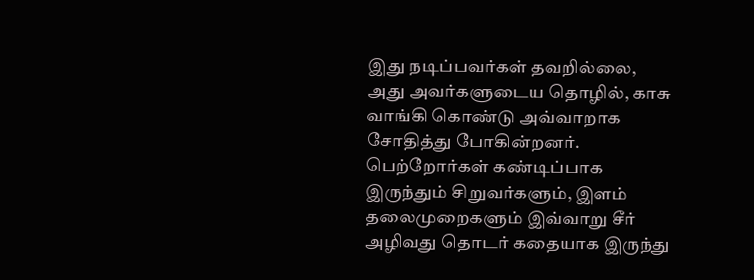இது நடிப்பவர்கள் தவறில்லை, அது அவர்களுடைய தொழில், காசு வாங்கி கொண்டு அவ்வாறாக சோதித்து போகின்றனர். பெற்றோர்கள் கண்டிப்பாக இருந்தும் சிறுவர்களும், இளம் தலைமுறைகளும் இவ்வாறு சீர் அழிவது தொடர் கதையாக இருந்து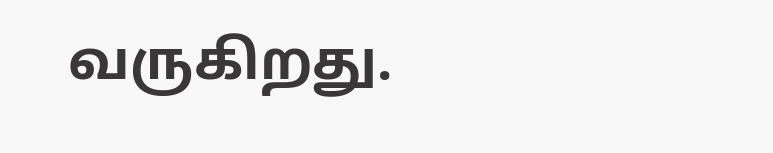வருகிறது.